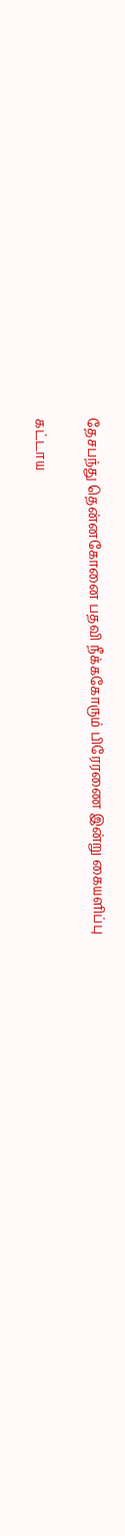தேசபந்து தென்னகோனை பதவி நீக்ககோரும் பிரேரணை இன்று கையளிப்பு

கட்டாய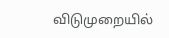விடுமுறையில்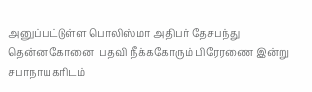அனுப்பட்டுள்ள பொலிஸ்மா அதிபர் தேசபந்து தென்னகோனை  பதவி நீக்ககோரும் பிரேரணை இன்று சபாநாயகரிடம்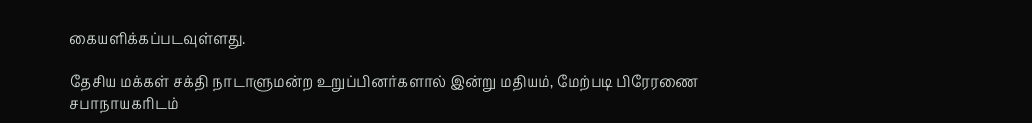கையளிக்கப்படவுள்ளது.

தேசிய மக்கள் சக்தி நாடாளுமன்ற உறுப்பினர்களால் இன்று மதியம், மேற்படி பிரேரணை சபாநாயகரிடம்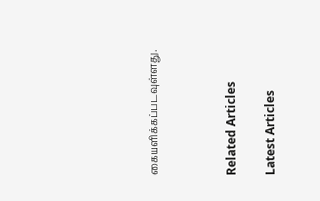கையளிக்கப்படவுள்ளது.



Related Articles

Latest Articles